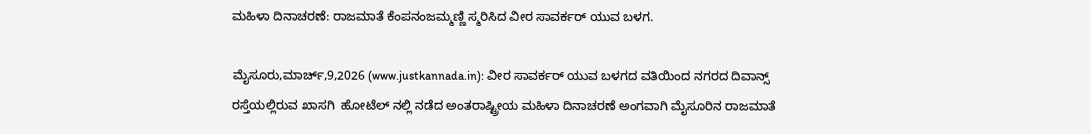ಮಹಿಳಾ ದಿನಾಚರಣೆ: ರಾಜಮಾತೆ ಕೆಂಪನಂಜಮ್ಮಣ್ಣಿ ಸ್ಮರಿಸಿದ ವೀರ ಸಾವರ್ಕರ್ ಯುವ ಬಳಗ.

ಮೈಸೂರು,ಮಾರ್ಚ್,9,2026 (www.justkannada.in): ವೀರ ಸಾವರ್ಕರ್ ಯುವ ಬಳಗದ ವತಿಯಿಂದ ನಗರದ ದಿವಾನ್ಸ್ ರಸ್ತೆಯಲ್ಲಿರುವ ಖಾಸಗಿ  ಹೋಟೆಲ್ ನಲ್ಲಿ ನಡೆದ ಅಂತರಾಷ್ಟ್ರೀಯ ಮಹಿಳಾ ದಿನಾಚರಣೆ ಅಂಗವಾಗಿ ಮೈಸೂರಿನ ರಾಜಮಾತೆ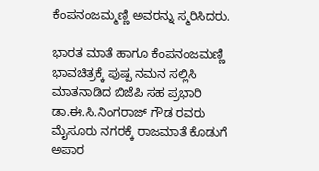ಕೆಂಪನಂಜಮ್ಮಣ್ಣಿ ಅವರನ್ನು ಸ್ಮರಿಸಿದರು.

ಭಾರತ ಮಾತೆ ಹಾಗೂ ಕೆಂಪನಂಜಮಣ್ಣಿ ಭಾವಚಿತ್ರಕ್ಕೆ ಪುಷ್ಪ ನಮನ ಸಲ್ಲಿಸಿ ಮಾತನಾಡಿದ ಬಿಜೆಪಿ ಸಹ ಪ್ರಭಾರಿ  ಡಾ.ಈ.ಸಿ.ನಿಂಗರಾಜ್ ಗೌಡ ರವರು ಮೈಸೂರು ನಗರಕ್ಕೆ ರಾಜಮಾತೆ ಕೊಡುಗೆ ಅಪಾರ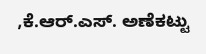,ಕೆ.ಆರ್.ಎಸ್‌. ಅಣೆಕಟ್ಟು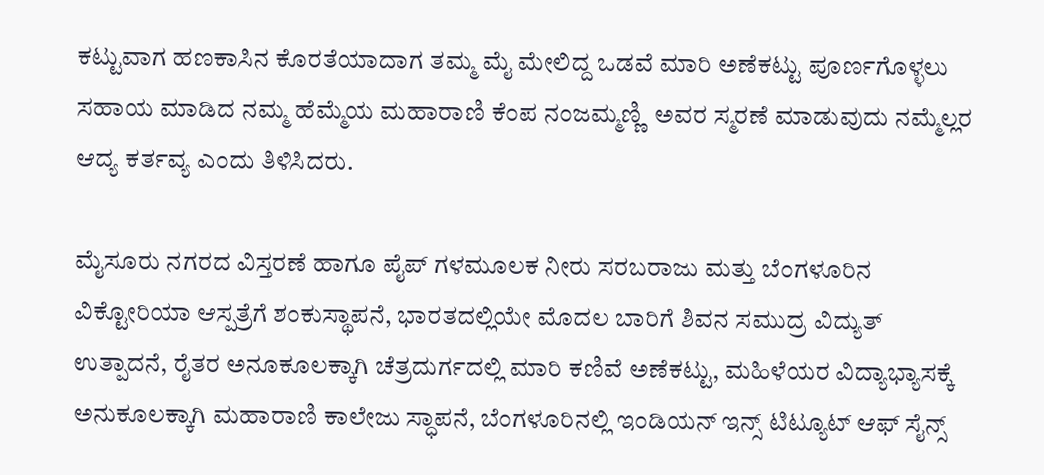ಕಟ್ಟುವಾಗ ಹಣಕಾಸಿನ ಕೊರತೆಯಾದಾಗ ತಮ್ಮ ಮೈ ಮೇಲಿದ್ದ ಒಡವೆ ಮಾರಿ ಅಣೆಕಟ್ಟು ಪೂರ್ಣಗೊಳ್ಳಲು ಸಹಾಯ ಮಾಡಿದ ನಮ್ಮ ಹೆಮ್ಮೆಯ ಮಹಾರಾಣಿ ಕೆಂಪ ನಂಜಮ್ಮಣ್ಣಿ  ಅವರ ಸ್ಮರಣೆ ಮಾಡುವುದು ನಮ್ಮೆಲ್ಲರ ಆದ್ಯ ಕರ್ತವ್ಯ ಎಂದು ತಿಳಿಸಿದರು.

ಮೈಸೂರು ನಗರದ ವಿಸ್ತರಣೆ ಹಾಗೂ ಪೈಪ್ ಗಳಮೂಲಕ ನೀರು ಸರಬರಾಜು ಮತ್ತು ಬೆಂಗಳೂರಿನ ವಿಕ್ಟೋರಿಯಾ ಆಸ್ಪತ್ರೆಗೆ ಶಂಕುಸ್ಥಾಪನೆ, ಭಾರತದಲ್ಲಿಯೇ ಮೊದಲ ಬಾರಿಗೆ ಶಿವನ ಸಮುದ್ರ ವಿದ್ಯುತ್ ಉತ್ಪಾದನೆ, ರೈತರ ಅನೂಕೂಲಕ್ಕಾಗಿ ಚೆತ್ರದುರ್ಗದಲ್ಲಿ ಮಾರಿ ಕಣಿವೆ ಅಣೆಕಟ್ಟು, ಮಹಿಳೆಯರ ವಿದ್ಯಾಭ್ಯಾಸಕ್ಕೆ ಅನುಕೂಲಕ್ಕಾಗಿ ಮಹಾರಾಣಿ ಕಾಲೇಜು ಸ್ಧಾಪನೆ, ಬೆಂಗಳೂರಿನಲ್ಲಿ ಇಂಡಿಯನ್ ಇನ್ಸ್ ಟಿಟ್ಯೂಟ್ ಆಫ್ ಸೈನ್ಸ್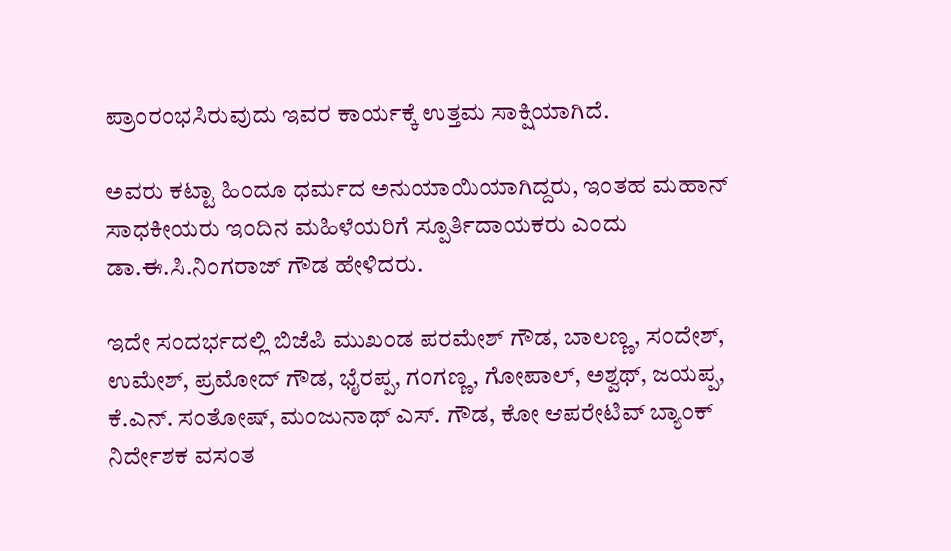ಪ್ರಾಂರಂಭಸಿರುವುದು ಇವರ ಕಾರ್ಯಕ್ಕೆ ಉತ್ತಮ ಸಾಕ್ಷಿಯಾಗಿದೆ.

ಅವರು ಕಟ್ಟಾ ಹಿಂದೂ ಧರ್ಮದ ಅನುಯಾಯಿಯಾಗಿದ್ದರು, ಇಂತಹ ಮಹಾನ್ ಸಾಧಕೀಯರು ಇಂದಿನ ಮಹಿಳೆಯರಿಗೆ ಸ್ಪೂರ್ತಿದಾಯಕರು ಎಂದು ಡಾ.ಈ.ಸಿ.ನಿಂಗರಾಜ್ ಗೌಡ ಹೇಳಿದರು.

ಇದೇ ಸಂದರ್ಭದಲ್ಲಿ ಬಿಜೆಪಿ ಮುಖಂಡ ಪರಮೇಶ್ ಗೌಡ, ಬಾಲಣ್ಣ, ಸಂದೇಶ್, ಉಮೇಶ್, ಪ್ರಮೋದ್ ಗೌಡ, ಭೈರಪ್ಪ, ಗಂಗಣ್ಣ, ಗೋಪಾಲ್, ಅಶ್ವಥ್, ಜಯಪ್ಪ, ಕೆ.ಎನ್. ಸಂತೋಷ್, ಮಂಜುನಾಥ್ ಎಸ್. ಗೌಡ, ಕೋ ಆಪರೇಟಿವ್ ಬ್ಯಾಂಕ್ ನಿರ್ದೇಶಕ ವಸಂತ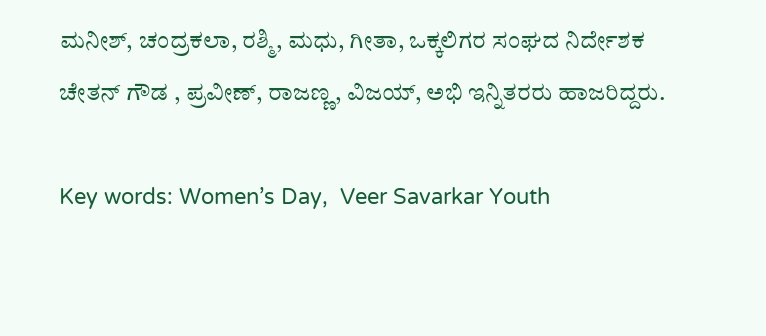ಮನೀಶ್, ಚಂದ್ರಕಲಾ, ರಶ್ಮಿ, ಮಧು, ಗೀತಾ, ಒಕ್ಕಲಿಗರ ಸಂಘದ ನಿರ್ದೇಶಕ ಚೇತನ್ ಗೌಡ , ಪ್ರವೀಣ್, ರಾಜಣ್ಣ, ವಿಜಯ್, ಅಭಿ ಇನ್ನಿತರರು ಹಾಜರಿದ್ದರು.

Key words: Women’s Day,  Veer Savarkar Youth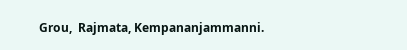Grou,  Rajmata, Kempananjammanni.